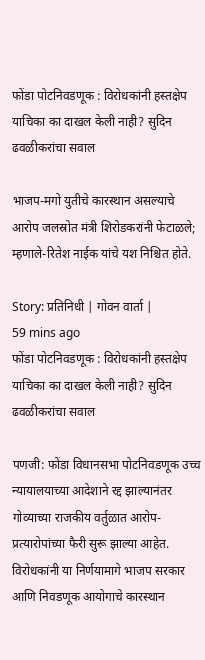फोंडा पोटनिवडणूक : विरोधकांनी हस्तक्षेप याचिका का दाखल केली नाही? सुदिन ढवळीकरांचा सवाल

भाजप-मगो युतीचे कारस्थान असल्याचे आरोप जलस्रोत मंत्री शिरोडकरांनी फेटाळले; म्हणाले-रितेश नाईक यांचे यश निश्चित होते.

Story: प्रतिनिधी | गोवन वार्ता |
59 mins ago
फोंडा पोटनिवडणूक : विरोधकांनी हस्तक्षेप याचिका का दाखल केली नाही? सुदिन ढवळीकरांचा सवाल

पणजी: फोंडा विधानसभा पोटनिवडणूक उच्च न्यायालयाच्या आदेशाने रद्द झाल्यानंतर गोव्याच्या राजकीय वर्तुळात आरोप-प्रत्यारोपांच्या फैरी सुरू झाल्या आहेत. विरोधकांनी या निर्णयामागे भाजप सरकार आणि निवडणूक आयोगाचे कारस्थान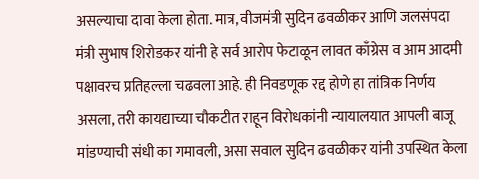असल्याचा दावा केला होता. मात्र, वीजमंत्री सुदिन ढवळीकर आणि जलसंपदा मंत्री सुभाष शिरोडकर यांनी हे सर्व आरोप फेटाळून लावत काँग्रेस व आम आदमी पक्षावरच प्रतिहल्ला चढवला आहे. ही निवडणूक रद्द होणे हा तांत्रिक निर्णय असला, तरी कायद्याच्या चौकटीत राहून विरोधकांनी न्यायालयात आपली बाजू मांडण्याची संधी का गमावली, असा सवाल सुदिन ढवळीकर यांनी उपस्थित केला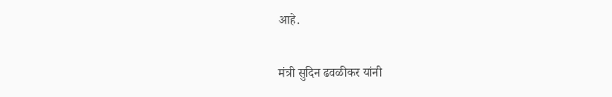आहे.

मंत्री सुदिन ढवळीकर यांनी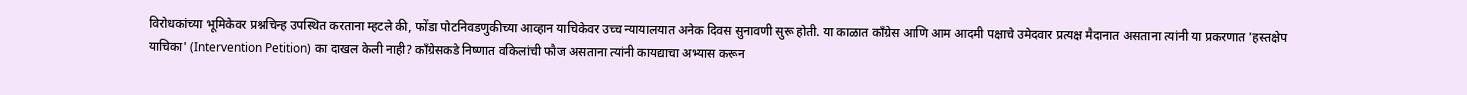विरोधकांच्या भूमिकेवर प्रश्नचिन्ह उपस्थित करताना म्हटले की, फोंडा पोटनिवडणुकीच्या आव्हान याचिकेवर उच्च न्यायालयात अनेक दिवस सुनावणी सुरू होती. या काळात काँग्रेस आणि आम आदमी पक्षाचे उमेदवार प्रत्यक्ष मैदानात असताना त्यांनी या प्रकरणात 'हस्तक्षेप याचिका' (Intervention Petition) का दाखल केली नाही? काँग्रेसकडे निष्णात वकिलांची फौज असताना त्यांनी कायद्याचा अभ्यास करून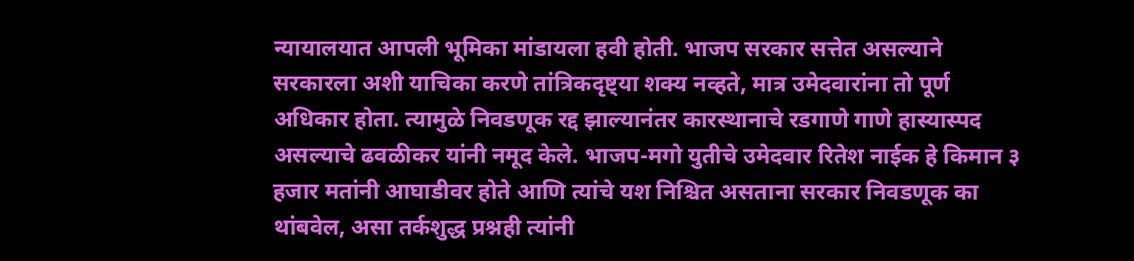न्यायालयात आपली भूमिका मांडायला हवी होती. भाजप सरकार सत्तेत असल्याने सरकारला अशी याचिका करणे तांत्रिकदृष्ट्या शक्य नव्हते, मात्र उमेदवारांना तो पूर्ण अधिकार होता. त्यामुळे निवडणूक रद्द झाल्यानंतर कारस्थानाचे रडगाणे गाणे हास्यास्पद असल्याचे ढवळीकर यांनी नमूद केले. भाजप-मगो युतीचे उमेदवार रितेश नाईक हे किमान ३ हजार मतांनी आघाडीवर होते आणि त्यांचे यश निश्चित असताना सरकार निवडणूक का थांबवेल, असा तर्कशुद्ध प्रश्नही त्यांनी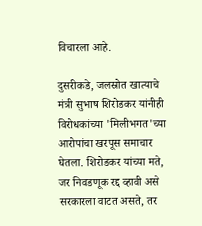विचारला आहे.

दुसरीकडे, जलस्रोत खात्याचे मंत्री सुभाष शिरोडकर यांनीही विरोधकांच्या 'मिलीभगत'च्या आरोपांचा खरपूस समाचार घेतला. शिरोडकर यांच्या मते, जर निवडणूक रद्द व्हावी असे सरकारला वाटत असते, तर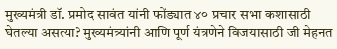मुख्यमंत्री डॉ. प्रमोद सावंत यांनी फोंड्यात ४० प्रचार सभा कशासाठी घेतल्या असत्या? मुख्यमंत्र्यांनी आणि पूर्ण यंत्रणेने विजयासाठी जी मेहनत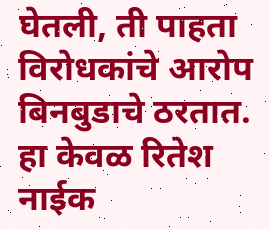घेतली, ती पाहता विरोधकांचे आरोप बिनबुडाचे ठरतात. हा केवळ रितेश नाईक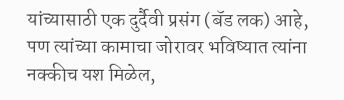यांच्यासाठी एक दुर्दैवी प्रसंग (बॅड लक) आहे, पण त्यांच्या कामाचा जोरावर भविष्यात त्यांना नक्कीच यश मिळेल,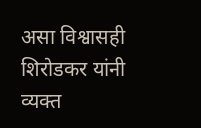असा विश्वासही शिरोडकर यांनी व्यक्त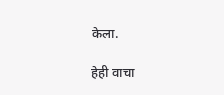केला.

हेही वाचा